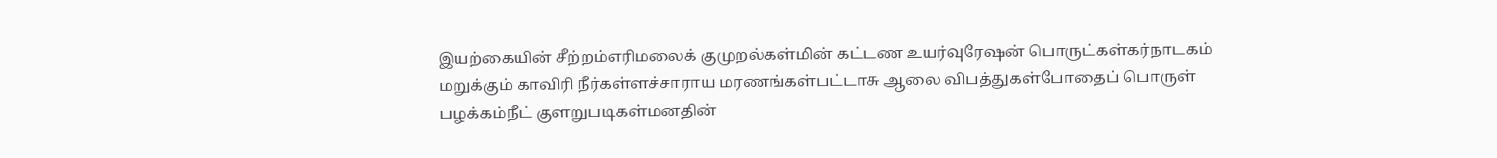இயற்கையின் சீற்றம்எரிமலைக் குமுறல்கள்மின் கட்டண உயர்வுரேஷன் பொருட்கள்கர்நாடகம் மறுக்கும் காவிரி நீர்கள்ளச்சாராய மரணங்கள்பட்டாசு ஆலை விபத்துகள்போதைப் பொருள் பழக்கம்நீட் குளறுபடிகள்மனதின்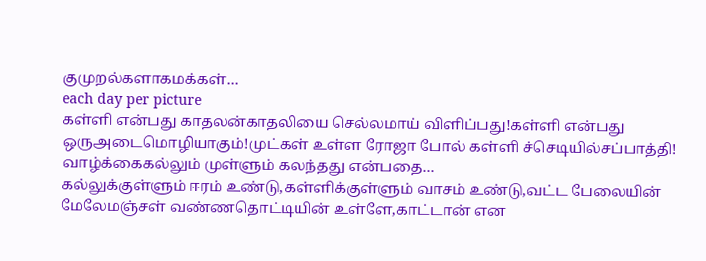குமுறல்களாகமக்கள்…
each day per picture
கள்ளி என்பது காதலன்காதலியை செல்லமாய் விளிப்பது!கள்ளி என்பது ஒருஅடைமொழியாகும்!முட்கள் உள்ள ரோஜா போல் கள்ளி ச்செடியில்சப்பாத்தி! வாழ்க்கைகல்லும் முள்ளும் கலந்தது என்பதை…
கல்லுக்குள்ளும் ஈரம் உண்டு,கள்ளிக்குள்ளும் வாசம் உண்டு,வட்ட பேலையின் மேலேமஞ்சள் வண்ணதொட்டியின் உள்ளே,காட்டான் என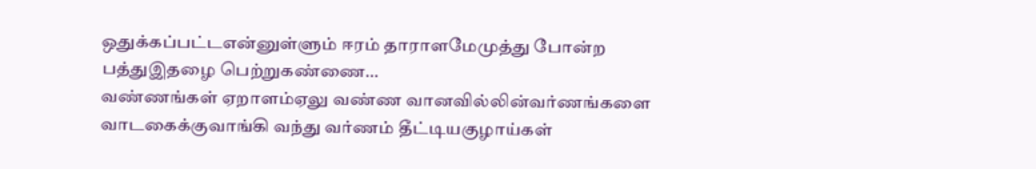ஒதுக்கப்பட்டஎன்னுள்ளும் ஈரம் தாராளமேமுத்து போன்ற பத்துஇதழை பெற்றுகண்ணை…
வண்ணங்கள் ஏறாளம்ஏலு வண்ண வானவில்லின்வர்ணங்களை வாடகைக்குவாங்கி வந்து வர்ணம் தீட்டியகுழாய்கள்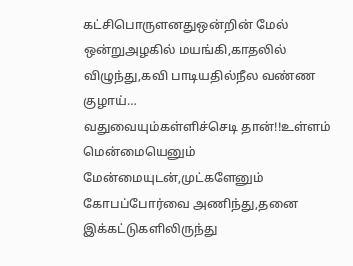கட்சிபொருளனதுஒன்றின் மேல் ஒன்றுஅழகில் மயங்கி,காதலில் விழுந்து,கவி பாடியதில்நீல வண்ண குழாய்…
வதுவையும்கள்ளிச்செடி தான்!!உள்ளம் மென்மையெனும் மேன்மையுடன்,முட்களேனும் கோபப்போர்வை அணிந்து,தனை இக்கட்டுகளிலிருந்து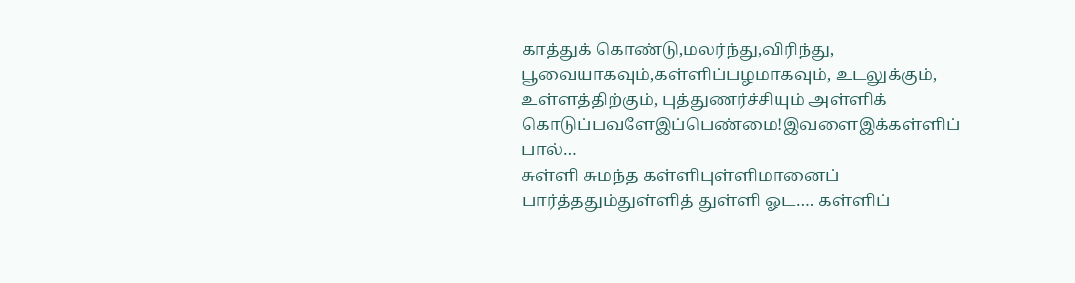காத்துக் கொண்டு,மலர்ந்து,விரிந்து, பூவையாகவும்,கள்ளிப்பழமாகவும், உடலுக்கும், உள்ளத்திற்கும், புத்துணர்ச்சியும் அள்ளிக் கொடுப்பவளேஇப்பெண்மை!இவளைஇக்கள்ளிப் பால்…
சுள்ளி சுமந்த கள்ளிபுள்ளிமானைப் பார்த்ததும்துள்ளித் துள்ளி ஓட…. கள்ளிப்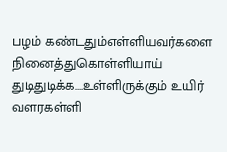பழம் கண்டதும்எள்ளியவர்களை நினைத்துகொள்ளியாய் துடிதுடிக்க….உள்ளிருக்கும் உயிர் வளரகள்ளி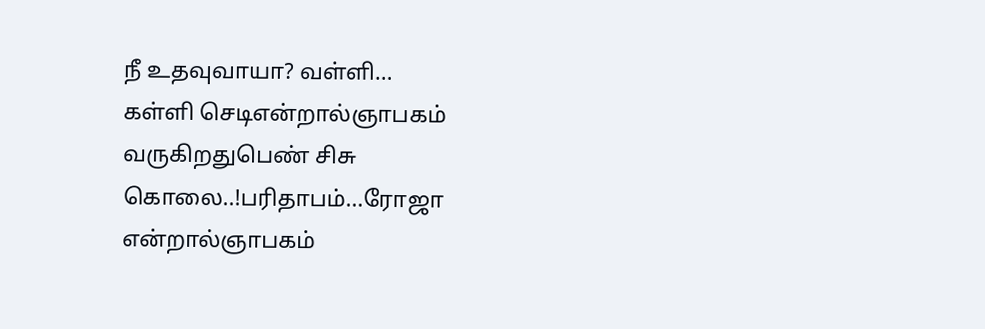நீ உதவுவாயா? வள்ளி…
கள்ளி செடிஎன்றால்ஞாபகம் வருகிறதுபெண் சிசு கொலை..!பரிதாபம்…ரோஜா என்றால்ஞாபகம்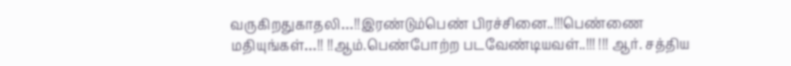வருகிறதுகாதலி…!!இரண்டும்பெண் பிரச்சினை..!!!பெண்ணை மதியுங்கள்…!! !!ஆம்.பெண்போற்ற படவேண்டியவள்..!!! !!! ஆர். சத்திய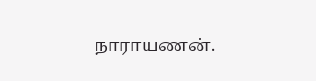நாராயணன்.